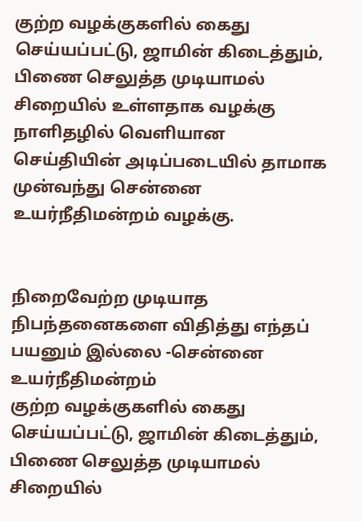குற்ற வழக்குகளில் கைது செய்யப்பட்டு, ஜாமின் கிடைத்தும், பிணை செலுத்த முடியாமல் சிறையில் உள்ளதாக வழக்கு
நாளிதழில் வெளியான செய்தியின் அடிப்படையில் தாமாக முன்வந்து சென்னை உயர்நீதிமன்றம் வழக்கு.


நிறைவேற்ற முடியாத நிபந்தனைகளை விதித்து எந்தப் பயனும் இல்லை -சென்னை உயர்நீதிமன்றம்
குற்ற வழக்குகளில் கைது செய்யப்பட்டு, ஜாமின் கிடைத்தும், பிணை செலுத்த முடியாமல் சிறையில்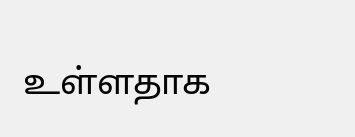உள்ளதாக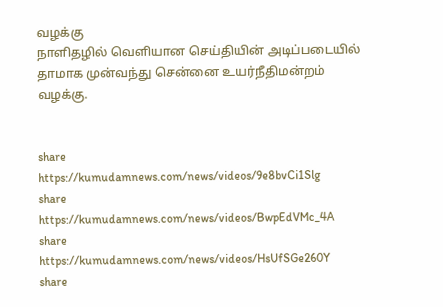வழக்கு
நாளிதழில் வெளியான செய்தியின் அடிப்படையில் தாமாக முன்வந்து சென்னை உயர்நீதிமன்றம் வழக்கு.


share
https://kumudamnews.com/news/videos/9e8bvCi1Slg
share
https://kumudamnews.com/news/videos/BwpEdVMc_4A
share
https://kumudamnews.com/news/videos/HsUfSGe260Y
share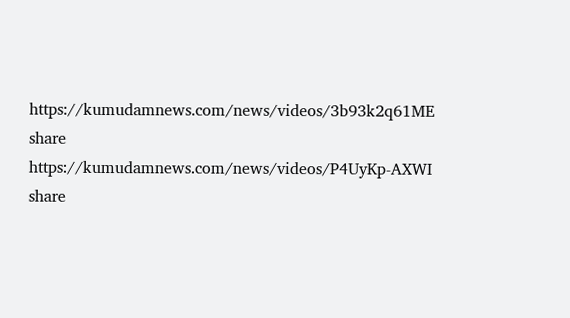https://kumudamnews.com/news/videos/3b93k2q61ME
share
https://kumudamnews.com/news/videos/P4UyKp-AXWI
share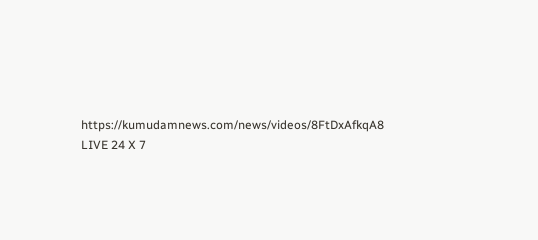https://kumudamnews.com/news/videos/8FtDxAfkqA8
LIVE 24 X 7